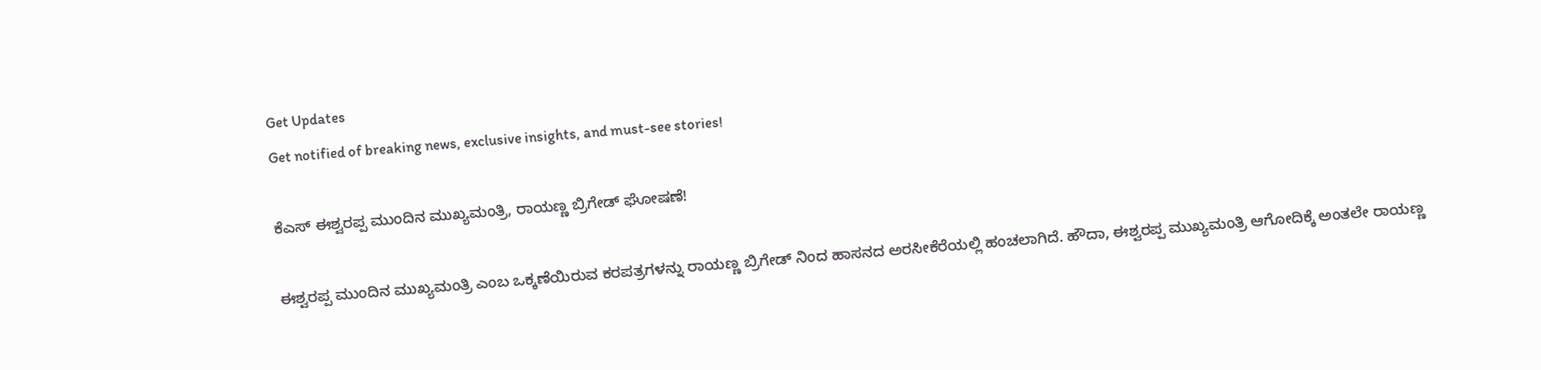Get Updates
Get notified of breaking news, exclusive insights, and must-see stories!

ಕೆಎಸ್ ಈಶ್ವರಪ್ಪ ಮುಂದಿನ ಮುಖ್ಯಮಂತ್ರಿ, ರಾಯಣ್ಣ ಬ್ರಿಗೇಡ್ ಘೋಷಣೆ!

ಈಶ್ವರಪ್ಪ ಮುಂದಿನ ಮುಖ್ಯಮಂತ್ರಿ ಎಂಬ ಒಕ್ಕಣೆಯಿರುವ ಕರಪತ್ರಗಳನ್ನು ರಾಯಣ್ಣ ಬ್ರಿಗೇಡ್ ನಿಂದ ಹಾಸನದ ಅರಸೀಕೆರೆಯಲ್ಲಿ ಹಂಚಲಾಗಿದೆ. ಹೌದಾ, ಈಶ್ವರಪ್ಪ ಮುಖ್ಯಮಂತ್ರಿ ಆಗೋದಿಕ್ಕೆ ಅಂತಲೇ ರಾಯಣ್ಣ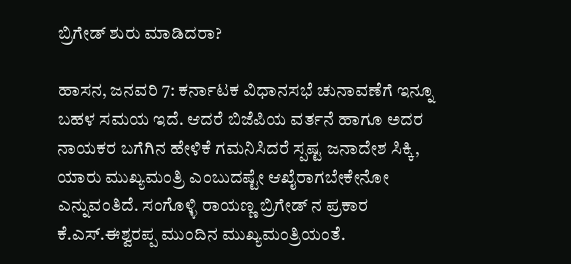ಬ್ರಿಗೇಡ್ ಶುರು ಮಾಡಿದರಾ?

ಹಾಸನ, ಜನವರಿ 7: ಕರ್ನಾಟಕ ವಿಧಾನಸಭೆ ಚುನಾವಣೆಗೆ ಇನ್ನೂ ಬಹಳ ಸಮಯ ಇದೆ. ಆದರೆ ಬಿಜೆಪಿಯ ವರ್ತನೆ ಹಾಗೂ ಅದರ ನಾಯಕರ ಬಗೆಗಿನ ಹೇಳಿಕೆ ಗಮನಿಸಿದರೆ ಸ್ಪಷ್ಟ ಜನಾದೇಶ ಸಿಕ್ಕಿ, ಯಾರು ಮುಖ್ಯಮಂತ್ರಿ ಎಂಬುದಷ್ಟೇ ಆಖೈರಾಗಬೇಕೇನೋ ಎನ್ನುವಂತಿದೆ. ಸಂಗೊಳ್ಳಿ ರಾಯಣ್ಣ ಬ್ರಿಗೇಡ್ ನ ಪ್ರಕಾರ ಕೆ.ಎಸ್.ಈಶ್ವರಪ್ಪ ಮುಂದಿನ ಮುಖ್ಯಮಂತ್ರಿಯಂತೆ.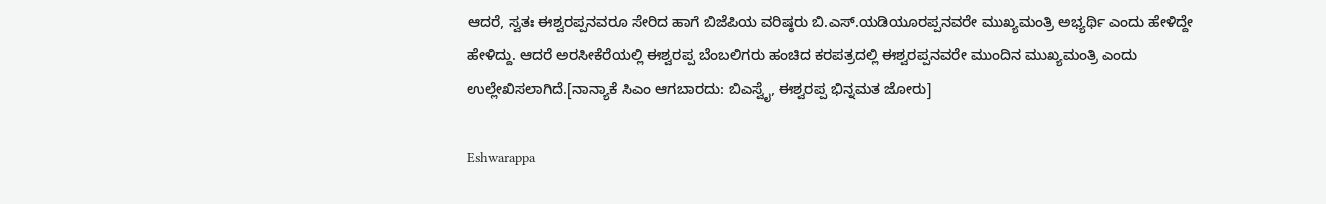ಆದರೆ, ಸ್ವತಃ ಈಶ್ವರಪ್ಪನವರೂ ಸೇರಿದ ಹಾಗೆ ಬಿಜೆಪಿಯ ವರಿಷ್ಠರು ಬಿ.ಎಸ್.ಯಡಿಯೂರಪ್ಪನವರೇ ಮುಖ್ಯಮಂತ್ರಿ ಅಭ್ಯರ್ಥಿ ಎಂದು ಹೇಳಿದ್ದೇ ಹೇಳಿದ್ದು. ಆದರೆ ಅರಸೀಕೆರೆಯಲ್ಲಿ ಈಶ್ವರಪ್ಪ ಬೆಂಬಲಿಗರು ಹಂಚಿದ ಕರಪತ್ರದಲ್ಲಿ ಈಶ್ವರಪ್ಪನವರೇ ಮುಂದಿನ ಮುಖ್ಯಮಂತ್ರಿ ಎಂದು ಉಲ್ಲೇಖಿಸಲಾಗಿದೆ.[ನಾನ್ಯಾಕೆ ಸಿಎಂ ಆಗಬಾರದು: ಬಿಎಸ್ವೈ, ಈಶ್ವರಪ್ಪ ಭಿನ್ನಮತ ಜೋರು]

Eshwarappa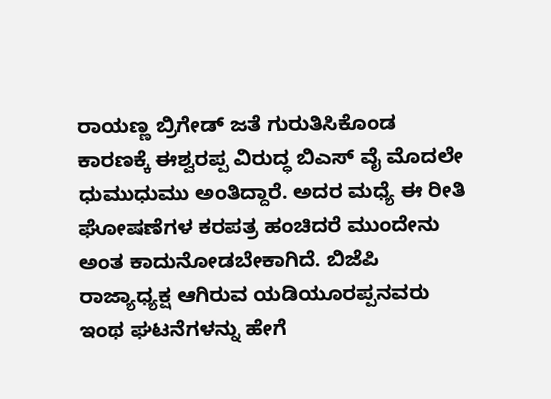ರಾಯಣ್ಣ ಬ್ರಿಗೇಡ್ ಜತೆ ಗುರುತಿಸಿಕೊಂಡ ಕಾರಣಕ್ಕೆ ಈಶ್ವರಪ್ಪ ವಿರುದ್ಧ ಬಿಎಸ್ ವೈ ಮೊದಲೇ ಧುಮುಧುಮು ಅಂತಿದ್ದಾರೆ. ಅದರ ಮಧ್ಯೆ ಈ ರೀತಿ ಘೋಷಣೆಗಳ ಕರಪತ್ರ ಹಂಚಿದರೆ ಮುಂದೇನು ಅಂತ ಕಾದುನೋಡಬೇಕಾಗಿದೆ. ಬಿಜೆಪಿ ರಾಜ್ಯಾಧ್ಯಕ್ಷ ಆಗಿರುವ ಯಡಿಯೂರಪ್ಪನವರು ಇಂಥ ಘಟನೆಗಳನ್ನು ಹೇಗೆ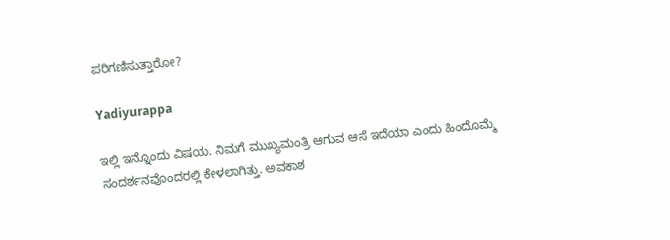ಪರಿಗಣಿಸುತ್ತಾರೋ?

Yadiyurappa

ಇಲ್ಲಿ ಇನ್ನೊಂದು ವಿಷಯ. ನಿಮಗೆ ಮುಖ್ಯಮಂತ್ರಿ ಆಗುವ ಆಸೆ ಇದೆಯಾ ಎಂದು ಹಿಂದೊಮ್ಮೆ ಸಂದರ್ಶನವೊಂದರಲ್ಲಿ ಕೇಳಲಾಗಿತ್ತು. ಅವಕಾಶ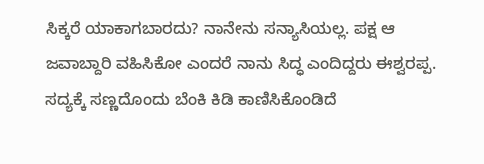ಸಿಕ್ಕರೆ ಯಾಕಾಗಬಾರದು? ನಾನೇನು ಸನ್ಯಾಸಿಯಲ್ಲ. ಪಕ್ಷ ಆ ಜವಾಬ್ದಾರಿ ವಹಿಸಿಕೋ ಎಂದರೆ ನಾನು ಸಿದ್ಧ ಎಂದಿದ್ದರು ಈಶ್ವರಪ್ಪ. ಸದ್ಯಕ್ಕೆ ಸಣ್ಣದೊಂದು ಬೆಂಕಿ ಕಿಡಿ ಕಾಣಿಸಿಕೊಂಡಿದೆ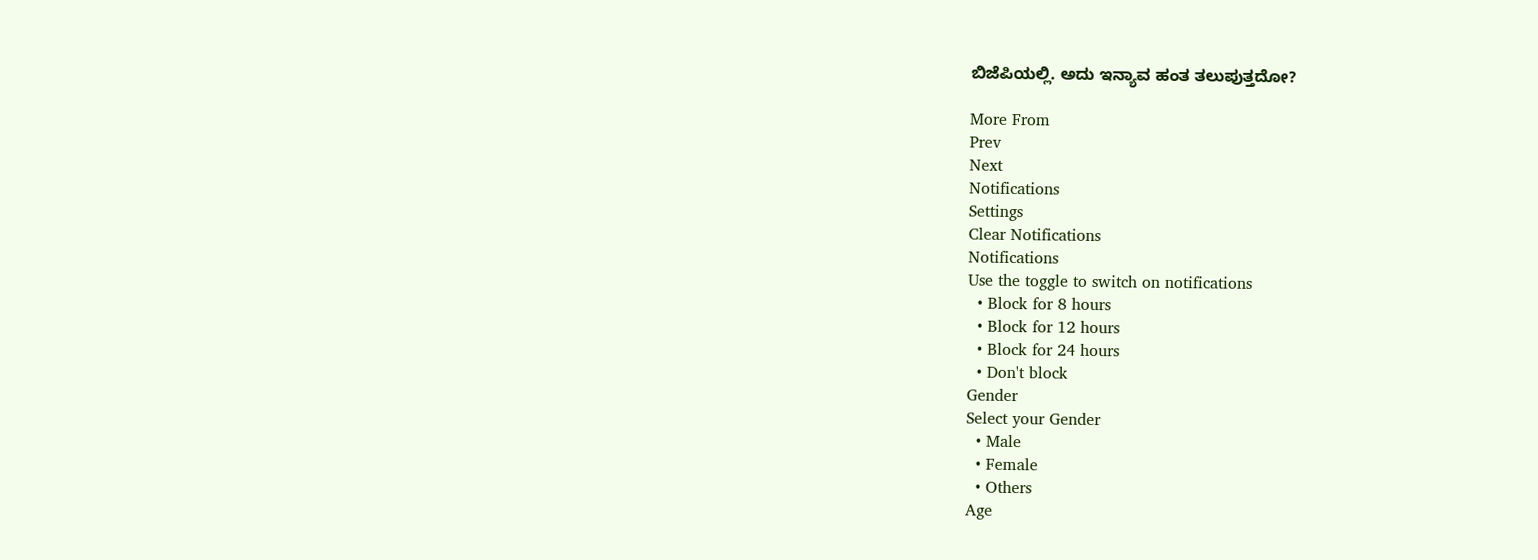ಬಿಜೆಪಿಯಲ್ಲಿ. ಅದು ಇನ್ಯಾವ ಹಂತ ತಲುಪುತ್ತದೋ?

More From
Prev
Next
Notifications
Settings
Clear Notifications
Notifications
Use the toggle to switch on notifications
  • Block for 8 hours
  • Block for 12 hours
  • Block for 24 hours
  • Don't block
Gender
Select your Gender
  • Male
  • Female
  • Others
Age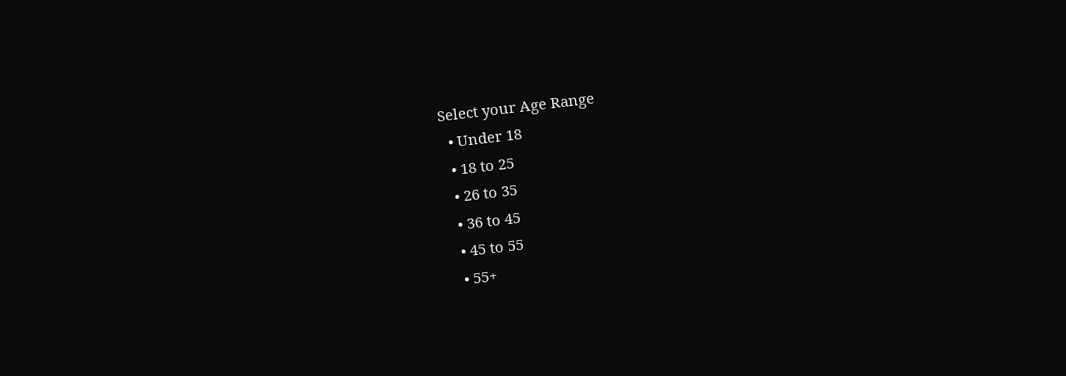Select your Age Range
  • Under 18
  • 18 to 25
  • 26 to 35
  • 36 to 45
  • 45 to 55
  • 55+